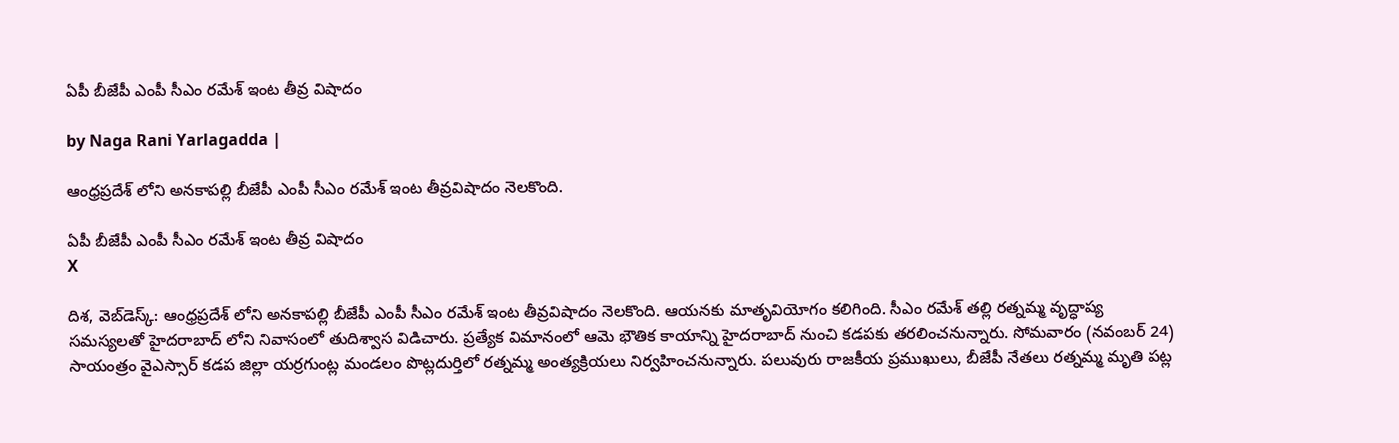ఏపీ బీజేపీ ఎంపీ సీఎం రమేశ్ ఇంట తీవ్ర విషాదం

by Naga Rani Yarlagadda |

ఆంధ్రప్రదేశ్ లోని అనకాపల్లి బీజేపీ ఎంపీ సీఎం రమేశ్ ఇంట తీవ్రవిషాదం నెలకొంది.

ఏపీ బీజేపీ ఎంపీ సీఎం రమేశ్ ఇంట తీవ్ర విషాదం
X

దిశ, వెబ్‌డెస్క్: ఆంధ్రప్రదేశ్ లోని అనకాపల్లి బీజేపీ ఎంపీ సీఎం రమేశ్ ఇంట తీవ్రవిషాదం నెలకొంది. ఆయనకు మాతృవియోగం కలిగింది. సీఎం రమేశ్ తల్లి రత్నమ్మ వృద్ధాప్య సమస్యలతో హైదరాబాద్ లోని నివాసంలో తుదిశ్వాస విడిచారు. ప్రత్యేక విమానంలో ఆమె భౌతిక కాయాన్ని హైదరాబాద్ నుంచి కడపకు తరలించనున్నారు. సోమవారం (నవంబర్ 24) సాయంత్రం వైఎస్సార్ కడప జిల్లా యర్రగుంట్ల మండలం పొట్లదుర్తిలో రత్నమ్మ అంత్యక్రియలు నిర్వహించనున్నారు. పలువురు రాజకీయ ప్రముఖులు, బీజేపీ నేతలు రత్నమ్మ మృతి పట్ల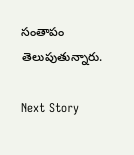సంతాపం తెలుపుతున్నారు.

Next Story